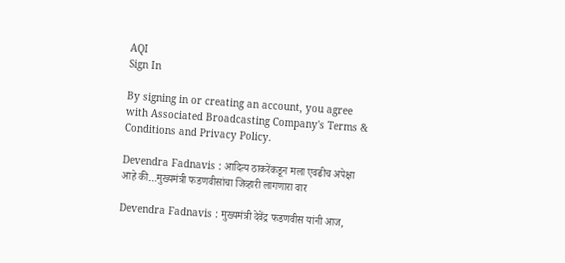AQI
Sign In

By signing in or creating an account, you agree with Associated Broadcasting Company's Terms & Conditions and Privacy Policy.

Devendra Fadnavis : आदित्य ठाकरेंकडून मला एवढीच अपेक्षा आहे की…मुख्यमंत्री फडणवीसांचा जिव्हारी लागणारा वार

Devendra Fadnavis : मुख्यमंत्री देवेंद्र फडणवीस यांनी आज,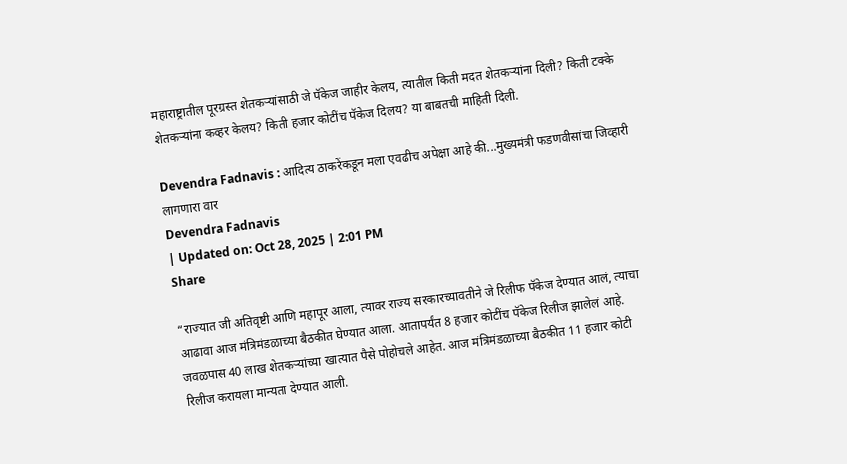महाराष्ट्रातील पूरग्रस्त शेतकऱ्यांसाठी जे पॅकेज जाहीर केलय, त्यातील किती मदत शेतकऱ्यांना दिली? किती टक्के शेतकऱ्यांना कव्हर केलय? किती हजार कोटींच पॅकेज दिलय? या बाबतची माहिती दिली.

Devendra Fadnavis : आदित्य ठाकरेंकडून मला एवढीच अपेक्षा आहे की...मुख्यमंत्री फडणवीसांचा जिव्हारी लागणारा वार
Devendra Fadnavis
| Updated on: Oct 28, 2025 | 2:01 PM
Share

“राज्यात जी अतिवृष्टी आणि महापूर आला, त्यावर राज्य सरकारच्यावतीने जे रिलीफ पॅकेज देण्यात आलं, त्याचा आढावा आज मंत्रिमंडळाच्या बैठकीत घेण्यात आला. आतापर्यंत 8 हजार कोटींच पॅकेज रिलीज झालेलं आहे. जवळपास 40 लाख शेतकऱ्यांच्या खात्यात पैसे पोहोचले आहेत. आज मंत्रिमंडळाच्या बैठकीत 11 हजार कोटी रिलीज करायला मान्यता देण्यात आली.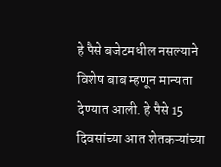हे पैसे बजेटमधील नसल्याने विशेष बाब म्हणून मान्यता देण्यात आली. हे पैसे 15 दिवसांच्या आत शेतकऱ्यांच्या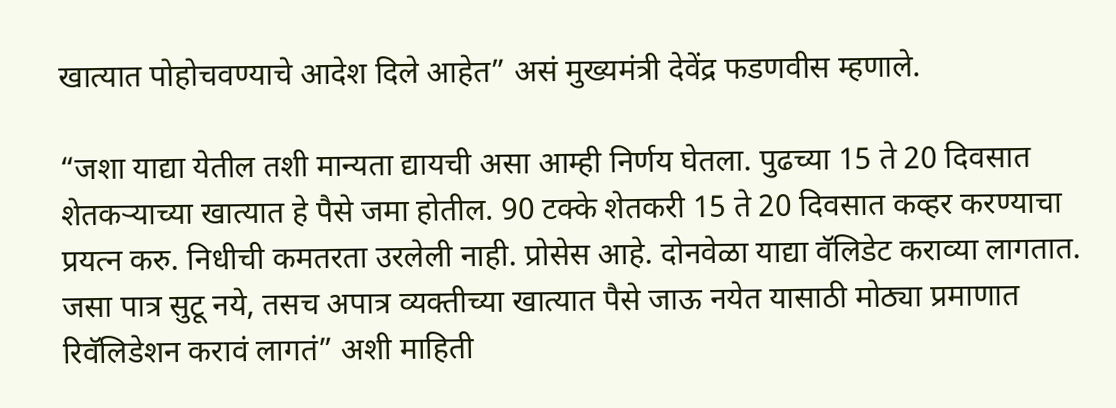खात्यात पोहोचवण्याचे आदेश दिले आहेत” असं मुख्यमंत्री देवेंद्र फडणवीस म्हणाले.

“जशा याद्या येतील तशी मान्यता द्यायची असा आम्ही निर्णय घेतला. पुढच्या 15 ते 20 दिवसात शेतकऱ्याच्या खात्यात हे पैसे जमा होतील. 90 टक्के शेतकरी 15 ते 20 दिवसात कव्हर करण्याचा प्रयत्न करु. निधीची कमतरता उरलेली नाही. प्रोसेस आहे. दोनवेळा याद्या वॅलिडेट कराव्या लागतात. जसा पात्र सुटू नये, तसच अपात्र व्यक्तीच्या खात्यात पैसे जाऊ नयेत यासाठी मोठ्या प्रमाणात रिवॅलिडेशन करावं लागतं” अशी माहिती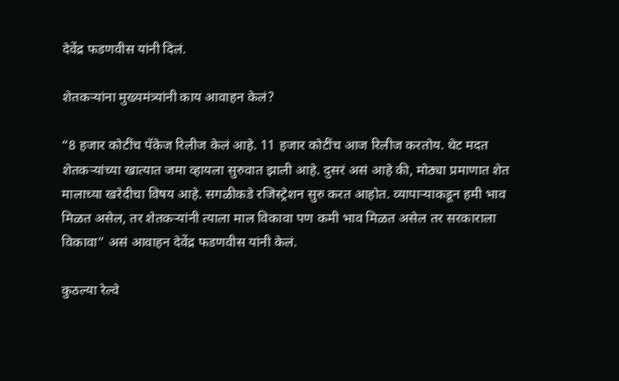देवेंद्र फडणवीस यांनी दिलं.

शेतकऱ्यांना मुख्यमंत्र्यांनी काय आवाहन केलं?

“8 हजार कोटींच पॅकेज रिलीज केलं आहे. 11 हजार कोटींच आज रिलीज करतोय. थेट मदत शेतकऱ्यांच्या खात्यात जमा व्हायला सुरुवात झाली आहे. दुसरं असं आहे की, मोठ्या प्रमाणात शेत मालाच्या खरेदीचा विषय आहे. सगळीकडे रजिस्ट्रेशन सुरु करत आहोत. व्यापाऱ्याकडून हमी भाव मिळत असेल, तर शेतकऱ्यांनी त्याला माल विकावा पण कमी भाव मिळत असेल तर सरकाराला विकावा” असं आवाहन देवेंद्र फडणवीस यांनी केलं.

कुठल्या रेल्वे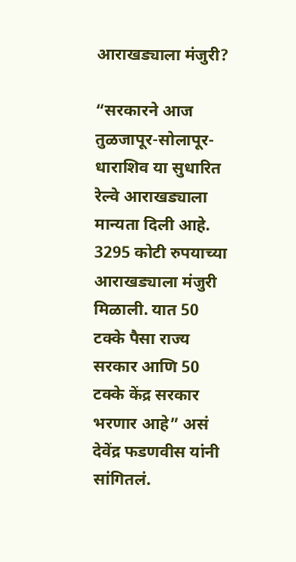आराखड्याला मंजुरी?

“सरकारने आज तुळजापूर-सोलापूर-धाराशिव या सुधारित रेल्वे आराखड्याला मान्यता दिली आहे. 3295 कोटी रुपयाच्या आराखड्याला मंजुरी मिळाली. यात 50 टक्के पैसा राज्य सरकार आणि 50 टक्के केंद्र सरकार भरणार आहे” असं देवेंद्र फडणवीस यांनी सांगितलं.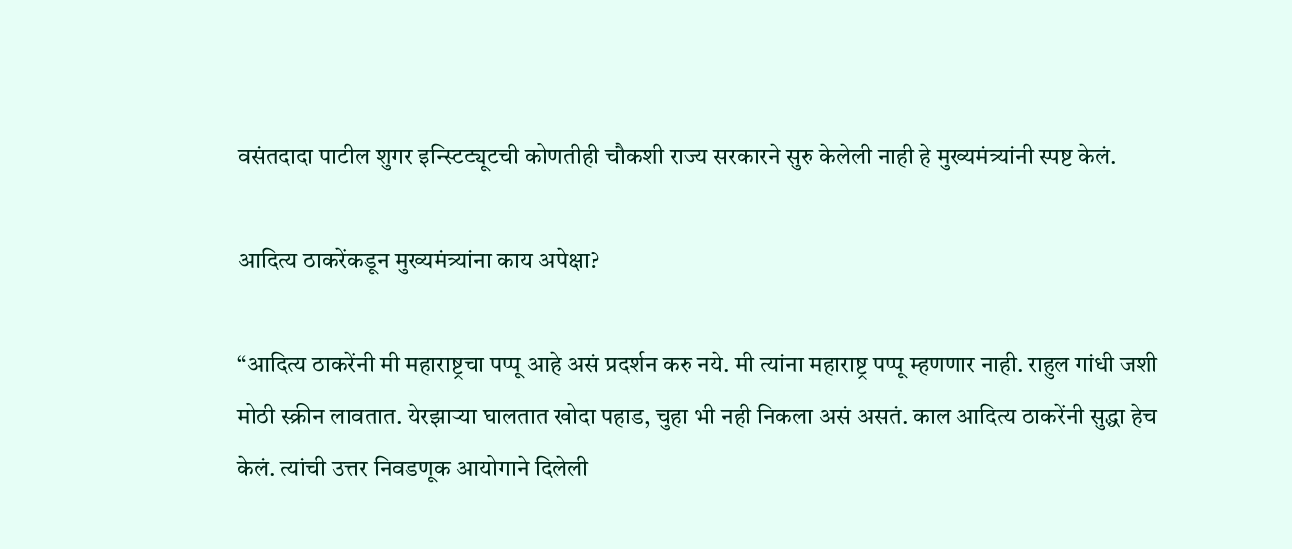वसंतदादा पाटील शुगर इन्स्टिट्यूटची कोणतीही चौकशी राज्य सरकारने सुरु केलेली नाही हे मुख्यमंत्र्यांनी स्पष्ट केलं.

आदित्य ठाकरेंकडून मुख्यमंत्र्यांना काय अपेक्षा?

“आदित्य ठाकरेंनी मी महाराष्ट्रचा पप्पू आहे असं प्रदर्शन करु नये. मी त्यांना महाराष्ट्र पप्पू म्हणणार नाही. राहुल गांधी जशी मोठी स्क्रीन लावतात. येरझाऱ्या घालतात खोदा पहाड, चुहा भी नही निकला असं असतं. काल आदित्य ठाकरेंनी सुद्धा हेच केलं. त्यांची उत्तर निवडणूक आयोगाने दिलेली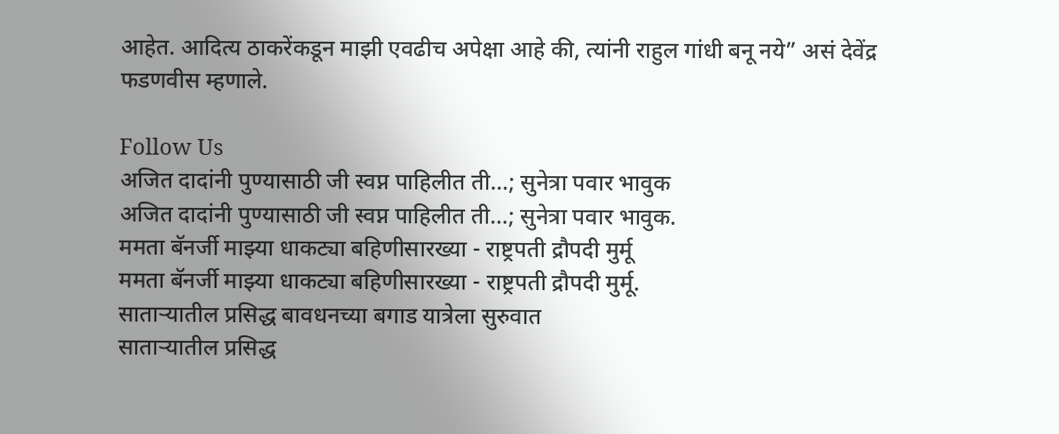आहेत. आदित्य ठाकरेंकडून माझी एवढीच अपेक्षा आहे की, त्यांनी राहुल गांधी बनू नये” असं देवेंद्र फडणवीस म्हणाले.

Follow Us
अजित दादांनी पुण्यासाठी जी स्वप्न पाहिलीत ती...; सुनेत्रा पवार भावुक
अजित दादांनी पुण्यासाठी जी स्वप्न पाहिलीत ती...; सुनेत्रा पवार भावुक.
ममता बॅनर्जी माझ्या धाकट्या बहिणीसारख्या - राष्ट्रपती द्रौपदी मुर्मू
ममता बॅनर्जी माझ्या धाकट्या बहिणीसारख्या - राष्ट्रपती द्रौपदी मुर्मू.
साताऱ्यातील प्रसिद्ध बावधनच्या बगाड यात्रेला सुरुवात
साताऱ्यातील प्रसिद्ध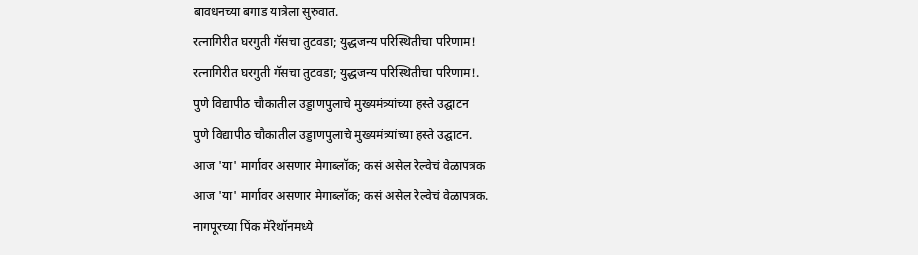बावधनच्या बगाड यात्रेला सुरुवात.
रत्नागिरीत घरगुती गॅसचा तुटवडा; युद्धजन्य परिस्थितीचा परिणाम!
रत्नागिरीत घरगुती गॅसचा तुटवडा; युद्धजन्य परिस्थितीचा परिणाम!.
पुणे विद्यापीठ चौकातील उड्डाणपुलाचे मुख्यमंत्र्यांच्या हस्ते उद्घाटन
पुणे विद्यापीठ चौकातील उड्डाणपुलाचे मुख्यमंत्र्यांच्या हस्ते उद्घाटन.
आज 'या' मार्गावर असणार मेगाब्लॉक; कसं असेल रेल्वेचं वेळापत्रक
आज 'या' मार्गावर असणार मेगाब्लॉक; कसं असेल रेल्वेचं वेळापत्रक.
नागपूरच्या पिंक मॅरेथॉनमध्ये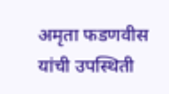अमृता फडणवीस यांची उपस्थिती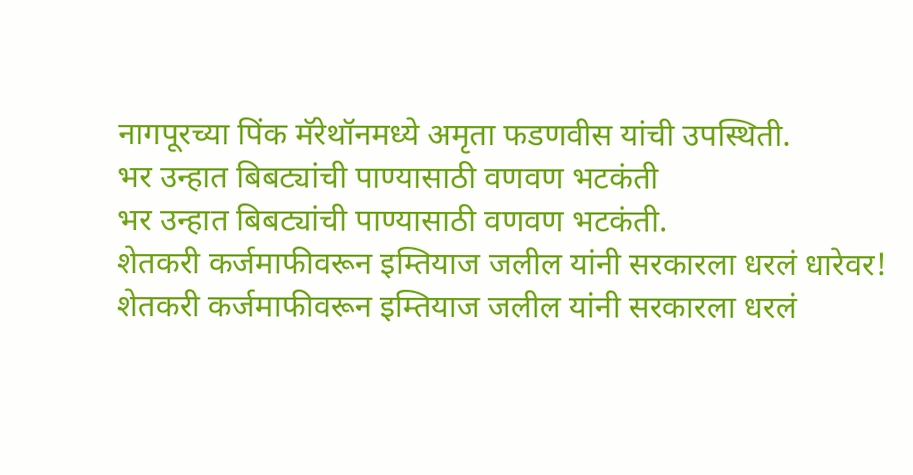नागपूरच्या पिंक मॅरेथॉनमध्ये अमृता फडणवीस यांची उपस्थिती.
भर उन्हात बिबट्यांची पाण्यासाठी वणवण भटकंती
भर उन्हात बिबट्यांची पाण्यासाठी वणवण भटकंती.
शेतकरी कर्जमाफीवरून इम्तियाज जलील यांनी सरकारला धरलं धारेवर!
शेतकरी कर्जमाफीवरून इम्तियाज जलील यांनी सरकारला धरलं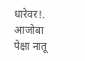धारेवर!.
आजोबा पेक्षा नातू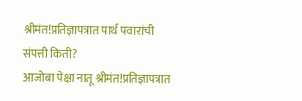श्रीमंत!प्रतिज्ञापत्रात पार्थ पवारांची संपत्ती किती?
आजोबा पेक्षा नातू श्रीमंत!प्रतिज्ञापत्रात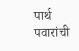पार्थ पवारांची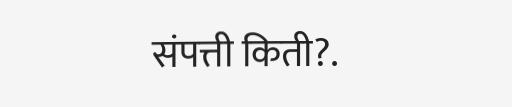संपत्ती किती?.